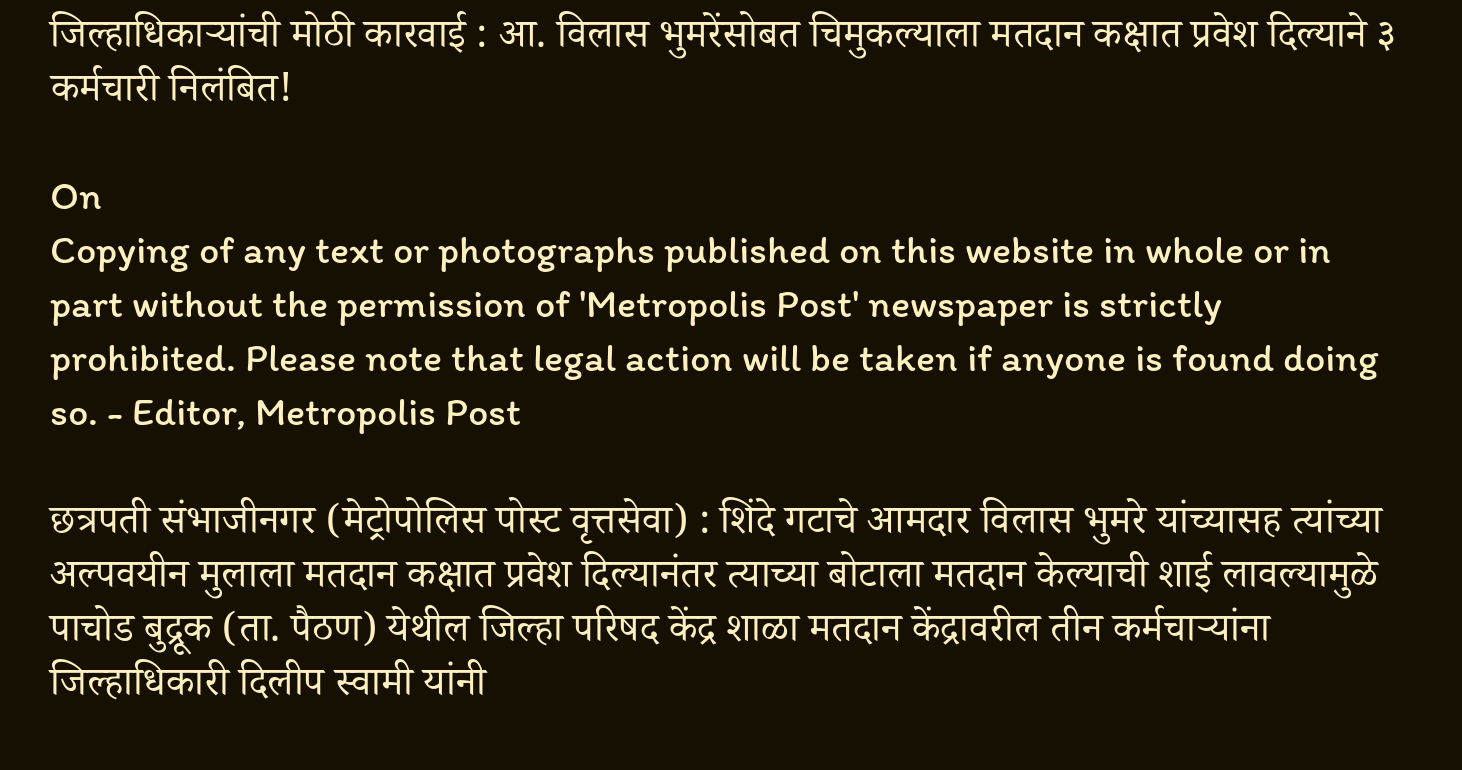जिल्हाधिकाऱ्यांची मोठी कारवाई : आ. विलास भुमरेंसोबत चिमुकल्याला मतदान कक्षात प्रवेश दिल्याने ३ कर्मचारी निलंबित!

On
Copying of any text or photographs published on this website in whole or in part without the permission of 'Metropolis Post' newspaper is strictly prohibited. Please note that legal action will be taken if anyone is found doing so. - Editor, Metropolis Post

छत्रपती संभाजीनगर (मेट्रोपोलिस पोस्ट वृत्तसेवा) : शिंदे गटाचे आमदार विलास भुमरे यांच्यासह त्यांच्या अल्पवयीन मुलाला मतदान कक्षात प्रवेश दिल्यानंतर त्याच्या बोटाला मतदान केल्याची शाई लावल्यामुळे पाचोड बुद्रूक (ता. पैठण) येथील जिल्हा परिषद केंद्र शाळा मतदान केंद्रावरील तीन कर्मचाऱ्यांना जिल्हाधिकारी दिलीप स्वामी यांनी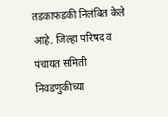तडकाफडकी निलंबित केले आहे. जिल्हा परिषद व पंचायत समिती निवडणुकीच्या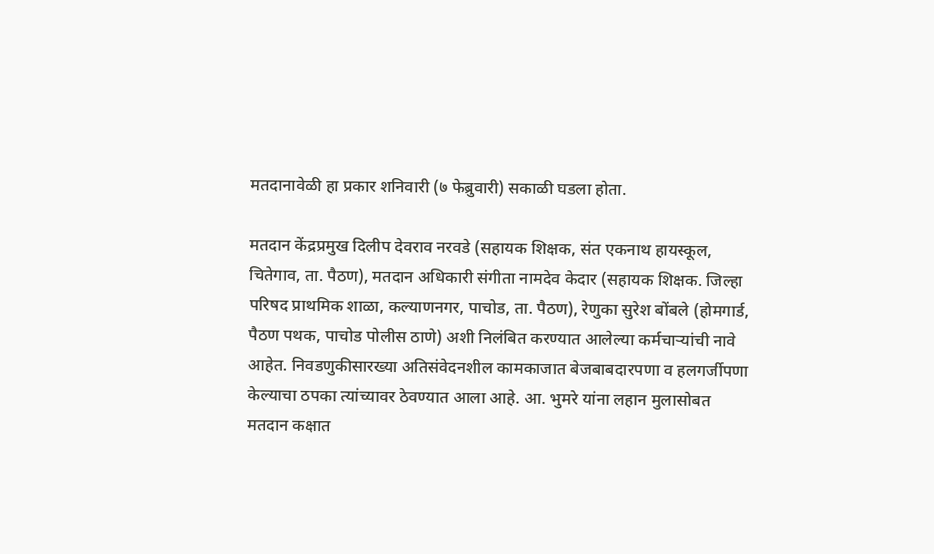मतदानावेळी हा प्रकार शनिवारी (७ फेब्रुवारी) सकाळी घडला होता.

मतदान केंद्रप्रमुख दिलीप देवराव नरवडे (सहायक शिक्षक, संत एकनाथ हायस्कूल, चितेगाव, ता. पैठण), मतदान अधिकारी संगीता नामदेव केदार (सहायक शिक्षक. जिल्हा परिषद प्राथमिक शाळा, कल्याणनगर, पाचोड, ता. पैठण), रेणुका सुरेश बोंबले (होमगार्ड, पैठण पथक, पाचोड पोलीस ठाणे) अशी निलंबित करण्यात आलेल्या कर्मचाऱ्यांची नावे आहेत. निवडणुकीसारख्या अतिसंवेदनशील कामकाजात बेजबाबदारपणा व हलगर्जीपणा केल्याचा ठपका त्यांच्यावर ठेवण्यात आला आहे. आ. भुमरे यांना लहान मुलासोबत मतदान कक्षात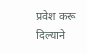प्रवेश करू दिल्याने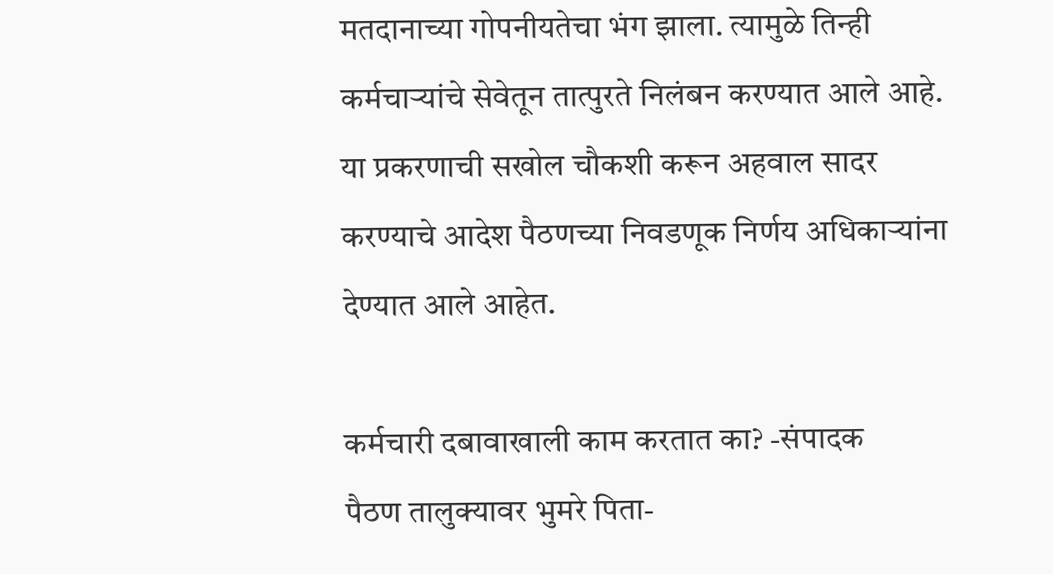मतदानाच्या गोपनीयतेचा भंग झाला. त्यामुळे तिन्ही कर्मचाऱ्यांचे सेवेतून तात्पुरते निलंबन करण्यात आले आहे. या प्रकरणाची सखोल चौकशी करून अहवाल सादर करण्याचे आदेश पैठणच्या निवडणूक निर्णय अधिकाऱ्यांना देण्यात आले आहेत.

कर्मचारी दबावाखाली काम करतात का? -संपादक
पैठण तालुक्यावर भुमरे पिता-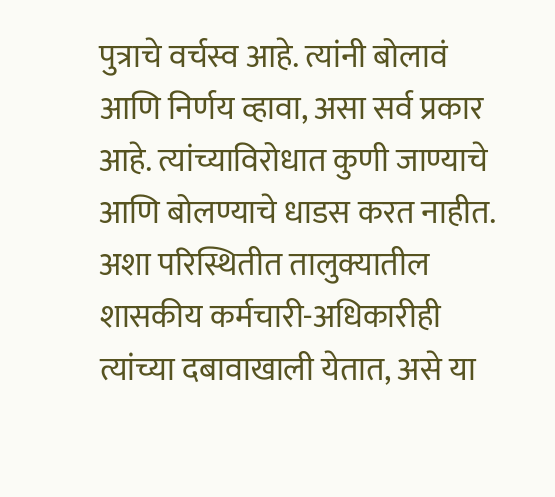पुत्राचे वर्चस्व आहे. त्यांनी बोलावं आणि निर्णय व्हावा, असा सर्व प्रकार आहे. त्यांच्याविरोधात कुणी जाण्याचे आणि बोलण्याचे धाडस करत नाहीत. अशा परिस्थितीत तालुक्यातील शासकीय कर्मचारी-अधिकारीही त्यांच्या दबावाखाली येतात, असे या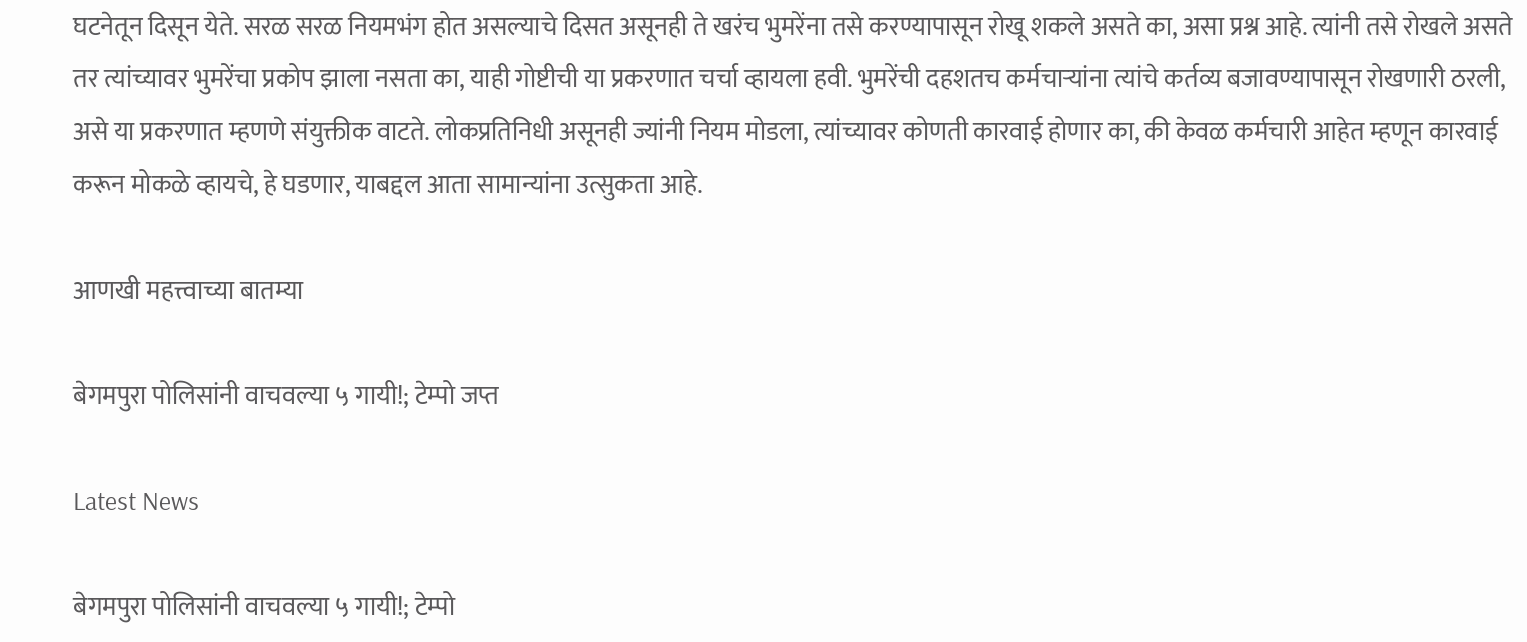घटनेतून दिसून येते. सरळ सरळ नियमभंग होत असल्याचे दिसत असूनही ते खरंच भुमरेंना तसे करण्यापासून रोखू शकले असते का, असा प्रश्न आहे. त्यांनी तसे रोखले असते तर त्यांच्यावर भुमरेंचा प्रकोप झाला नसता का, याही गोष्टीची या प्रकरणात चर्चा व्हायला हवी. भुमरेंची दहशतच कर्मचाऱ्यांना त्यांचे कर्तव्य बजावण्यापासून रोखणारी ठरली, असे या प्रकरणात म्हणणे संयुक्तीक वाटते. लोकप्रतिनिधी असूनही ज्यांनी नियम मोडला, त्यांच्यावर कोणती कारवाई होणार का, की केवळ कर्मचारी आहेत म्हणून कारवाई करून मोकळे व्हायचे, हे घडणार, याबद्दल आता सामान्यांना उत्सुकता आहे.

आणखी महत्त्वाच्या बातम्या

बेगमपुरा पोलिसांनी वाचवल्या ५ गायी!; टेम्पो जप्त

Latest News

बेगमपुरा पोलिसांनी वाचवल्या ५ गायी!; टेम्पो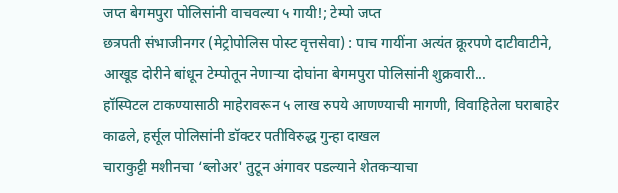जप्त बेगमपुरा पोलिसांनी वाचवल्या ५ गायी!; टेम्पो जप्त
छत्रपती संभाजीनगर (मेट्रोपोलिस पोस्ट वृत्तसेवा) : पाच गायींना अत्यंत क्रूरपणे दाटीवाटीने, आखूड दोरीने बांधून टेम्पोतून नेणाऱ्या दोघांना बेगमपुरा पोलिसांनी शुक्रवारी...
हॉस्पिटल टाकण्यासाठी माहेरावरून ५ लाख रुपये आणण्याची मागणी, विवाहितेला घराबाहेर काढले, हर्सूल पोलिसांनी डॉक्टर पतीविरुद्ध गुन्हा दाखल
चाराकुट्टी मशीनचा ‘ब्लोअर' तुटून अंगावर पडल्याने शेतकऱ्याचा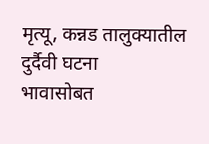मृत्यू, कन्नड तालुक्यातील दुर्दैवी घटना
भावासोबत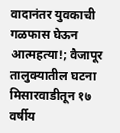वादानंतर युवकाची गळफास घेऊन आत्‍महत्‍या!; वैजापूर तालुक्यातील घटना
मिसारवाडीतून १७ वर्षीय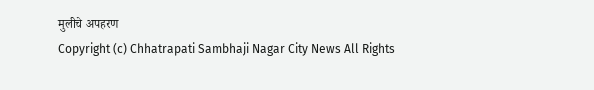मुलीचे अपहरण
Copyright (c) Chhatrapati Sambhaji Nagar City News All Rights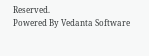Reserved.
Powered By Vedanta Software